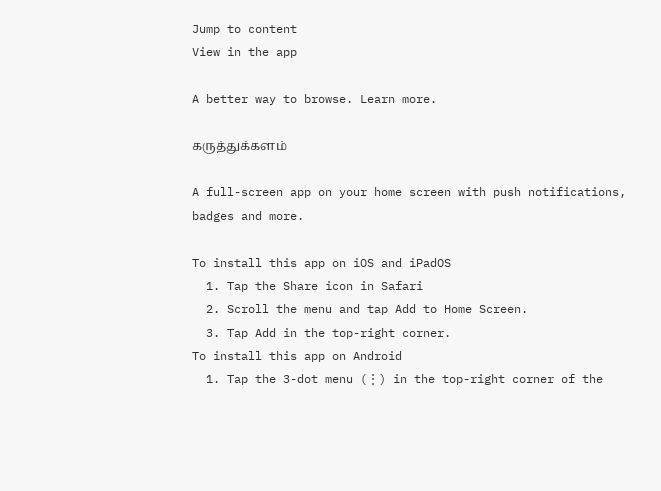Jump to content
View in the app

A better way to browse. Learn more.

கருத்துக்களம்

A full-screen app on your home screen with push notifications, badges and more.

To install this app on iOS and iPadOS
  1. Tap the Share icon in Safari
  2. Scroll the menu and tap Add to Home Screen.
  3. Tap Add in the top-right corner.
To install this app on Android
  1. Tap the 3-dot menu (⋮) in the top-right corner of the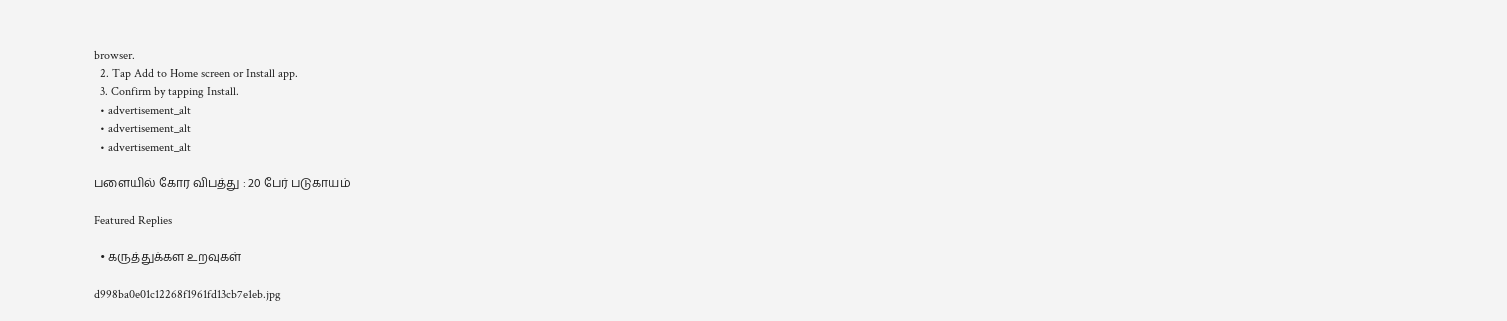browser.
  2. Tap Add to Home screen or Install app.
  3. Confirm by tapping Install.
  • advertisement_alt
  • advertisement_alt
  • advertisement_alt

பளையில் கோர விபத்து : 20 பேர் படுகாயம்

Featured Replies

  • கருத்துக்கள உறவுகள்

d998ba0e01c12268f1961fd13cb7e1eb.jpg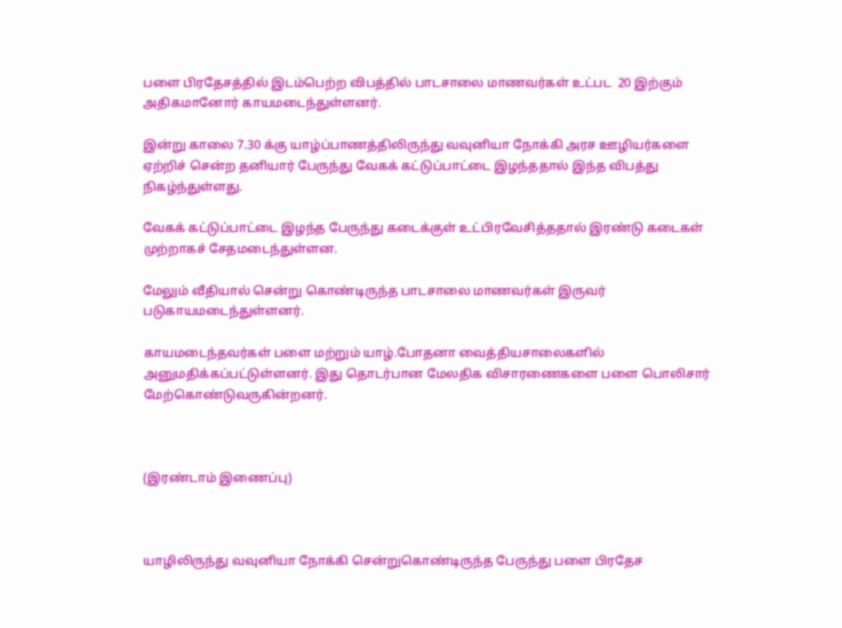பளை பிரதேசத்தில் இடம்பெற்ற விபத்தில் பாடசாலை மாணவர்கள் உட்பட  20 இற்கும் அதிகமானோர் காயமடைந்துள்ளனர்.

இன்று காலை 7.30 க்கு யாழ்ப்பாணத்திலிருந்து வவுனியா நோக்கி அரச ஊழியர்களை ஏற்றிச் சென்ற தனியார் பேருந்து வேகக் கட்டுப்பாட்டை இழந்ததால் இந்த விபத்து நிகழ்ந்துள்ளது.

வேகக் கட்டுப்பாட்டை இழந்த பேருந்து கடைக்குள் உட்பிரவேசித்ததால் இரண்டு கடைகள் முற்றாகச் சேதமடைந்துள்ளன.

மேலும் வீதியால் சென்று கொண்டிருந்த பாடசாலை மாணவர்கள் இருவர் படுகாயமடைந்துள்ளனர்.

காயமடைந்தவர்கள் பளை மற்றும் யாழ்.போதனா வைத்தியசாலைகளில் அனுமதிக்கப்பட்டுள்ளனர். இது தொடர்பான மேலதிக விசாரணைகளை பளை பொலிசார் மேற்கொண்டுவருகின்றனர்.



(இரண்டாம் இணைப்பு)



யாழிலிருந்து வவுனியா நோக்கி சென்றுகொண்டிருந்த பேருந்து பளை பிரதேச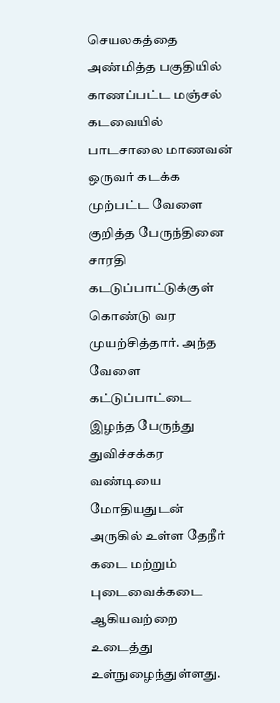செயலகத்தை அண்மித்த பகுதியில் காணப்பட்ட மஞ்சல் கடவையில் பாடசாலை மாணவன் ஒருவர் கடக்க முற்பட்ட வேளை குறித்த பேருந்தினை சாரதி கடடுப்பாட்டுக்குள் கொண்டு வர முயற்சித்தார். அந்த வேளை கட்டுப்பாட்டை இழந்த பேருந்து துவிச்சக்கர வண்டியை மோதியதுடன் அருகில் உள்ள தேநீர் கடை மற்றும் புடைவைக்கடை ஆகியவற்றை உடைத்து உள்நுழைந்துள்ளது.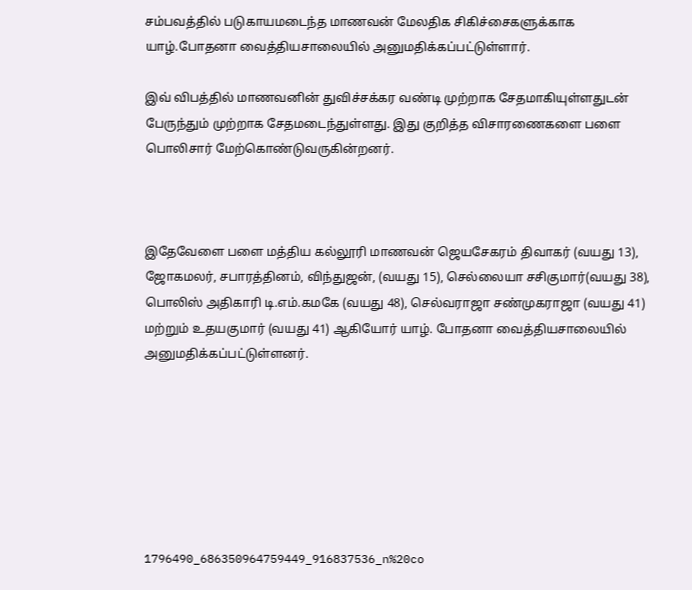சம்பவத்தில் படுகாயமடைந்த மாணவன் மேலதிக சிகிச்சைகளுக்காக யாழ்.போதனா வைத்தியசாலையில் அனுமதிக்கப்பட்டுள்ளார்.

இவ் விபத்தில் மாணவனின் துவிச்சக்கர வண்டி முற்றாக சேதமாகியுள்ளதுடன் பேருந்தும் முற்றாக சேதமடைந்துள்ளது. இது குறித்த விசாரணைகளை பளை பொலிசார் மேற்கொண்டுவருகின்றனர்.



இதேவேளை பளை மத்திய கல்லூரி மாணவன் ஜெயசேகரம் திவாகர் (வயது 13),  ஜோகமலர், சபாரத்தினம், விந்துஜன், (வயது 15), செல்லையா சசிகுமார்(வயது 38), பொலிஸ் அதிகாரி டி.எம்.கமகே (வயது 48), செல்வராஜா சண்முகராஜா (வயது 41) மற்றும் உதயகுமார் (வயது 41) ஆகியோர் யாழ். போதனா வைத்தியசாலையில் அனுமதிக்கப்பட்டுள்ளனர்.







1796490_686350964759449_916837536_n%20co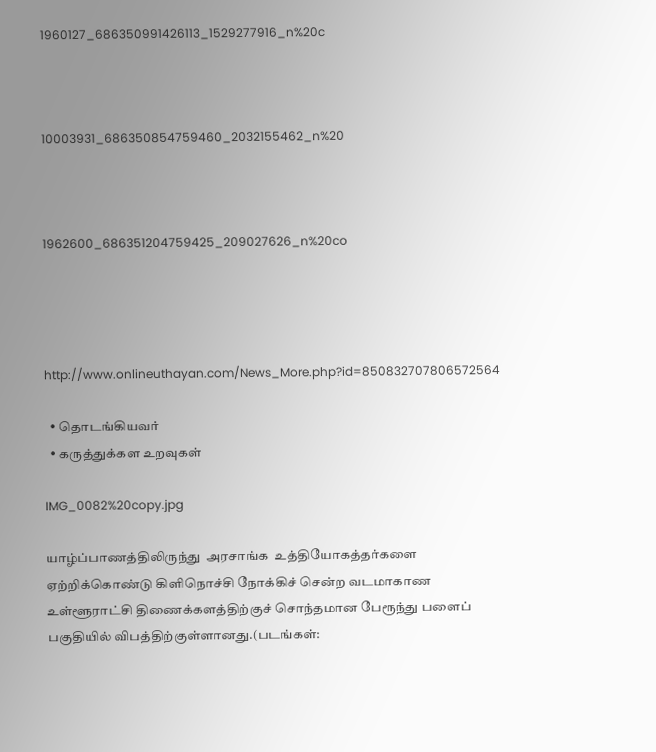1960127_686350991426113_1529277916_n%20c



10003931_686350854759460_2032155462_n%20



1962600_686351204759425_209027626_n%20co




http://www.onlineuthayan.com/News_More.php?id=850832707806572564

  • தொடங்கியவர்
  • கருத்துக்கள உறவுகள்

IMG_0082%20copy.jpg

யாழ்ப்பாணத்திலிருந்து  அரசாங்க  உத்தியோகத்தர்களை ஏற்றிக்கொண்டு கிளிநொச்சி நோக்கிச் சென்ற வடமாகாண உள்ளூராட்சி திணைக்களத்திற்குச் சொந்தமான பேரூந்து பளைப் பகுதியில் விபத்திற்குள்ளானது.(படங்கள்: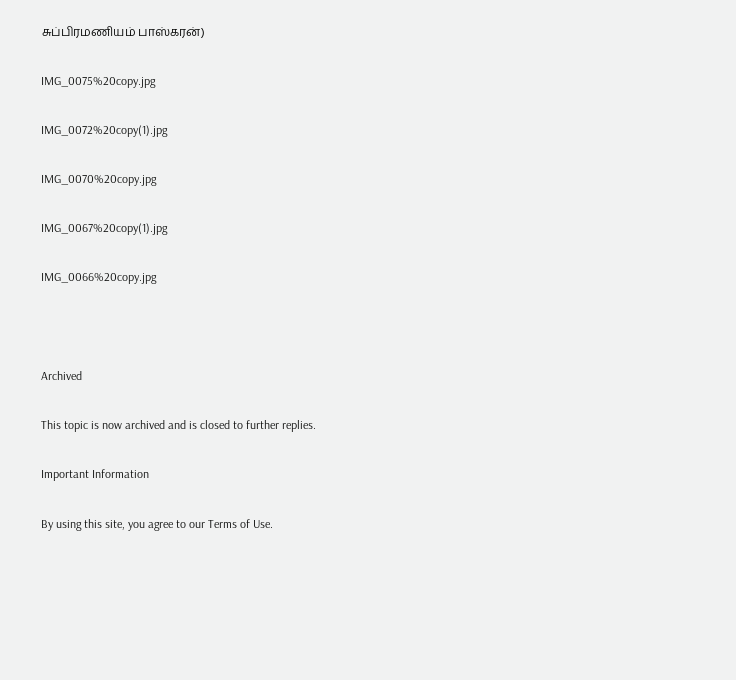சுப்பிரமணியம் பாஸ்கரன்)

IMG_0075%20copy.jpg

IMG_0072%20copy(1).jpg

IMG_0070%20copy.jpg

IMG_0067%20copy(1).jpg

IMG_0066%20copy.jpg



Archived

This topic is now archived and is closed to further replies.

Important Information

By using this site, you agree to our Terms of Use.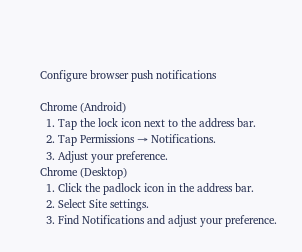Configure browser push notifications

Chrome (Android)
  1. Tap the lock icon next to the address bar.
  2. Tap Permissions → Notifications.
  3. Adjust your preference.
Chrome (Desktop)
  1. Click the padlock icon in the address bar.
  2. Select Site settings.
  3. Find Notifications and adjust your preference.